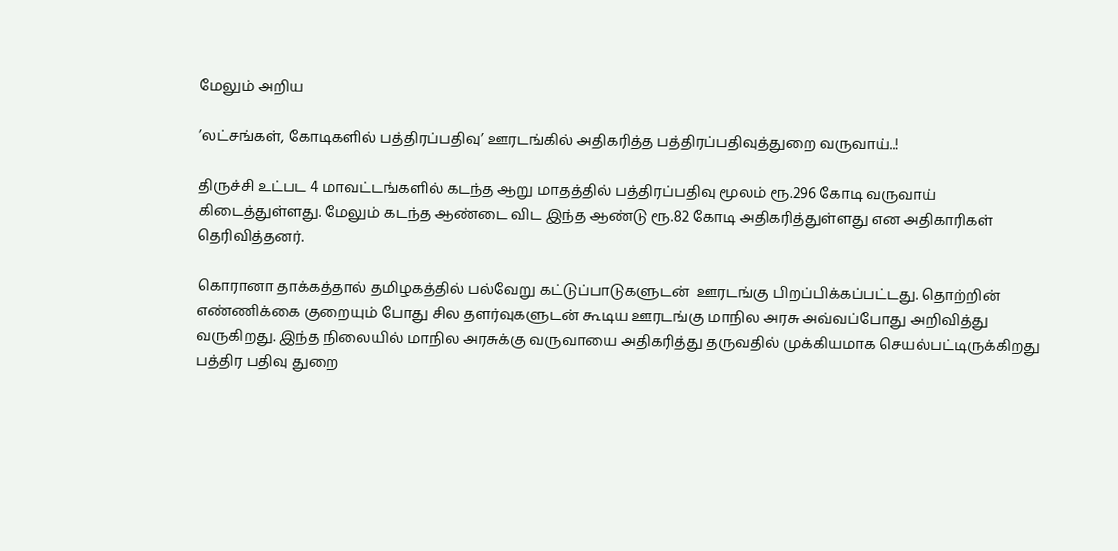மேலும் அறிய

’லட்சங்கள், கோடிகளில் பத்திரப்பதிவு’ ஊரடங்கில் அதிகரித்த பத்திரப்பதிவுத்துறை வருவாய்..!

திருச்சி உட்பட 4 மாவட்டங்களில் கடந்த ஆறு மாதத்தில் பத்திரப்பதிவு மூலம் ரூ.296 கோடி வருவாய் கிடைத்துள்ளது. மேலும் கடந்த ஆண்டை விட இந்த ஆண்டு ரூ.82 கோடி அதிகரித்துள்ளது என அதிகாரிகள் தெரிவித்தனர்.

கொரானா தாக்கத்தால் தமிழகத்தில் பல்வேறு கட்டுப்பாடுகளுடன்  ஊரடங்கு பிறப்பிக்கப்பட்டது. தொற்றின் எண்ணிக்கை குறையும் போது சில தளர்வுகளுடன் கூடிய ஊரடங்கு மாநில அரசு அவ்வப்போது அறிவித்து வருகிறது. இந்த நிலையில் மாநில அரசுக்கு வருவாயை அதிகரித்து தருவதில் முக்கியமாக செயல்பட்டிருக்கிறது பத்திர பதிவு துறை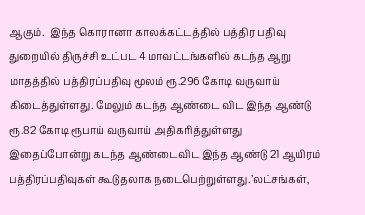ஆகும்.  இந்த கொரானா காலக்கட்டத்தில் பத்திர பதிவு துறையில் திருச்சி உட்பட 4 மாவட்டங்களில் கடந்த ஆறு மாதத்தில் பத்திரப்பதிவு மூலம் ரூ.296 கோடி வருவாய் கிடைத்துள்ளது. மேலும் கடந்த ஆண்டை விட இந்த ஆண்டு ரூ.82 கோடி ரூபாய் வருவாய் அதிகரித்துள்ளது  இதைப்போன்று கடந்த ஆண்டைவிட இந்த ஆண்டு 21 ஆயிரம் பத்திரப்பதிவுகள் கூடுதலாக நடைபெற்றுள்ளது.’லட்சங்கள்,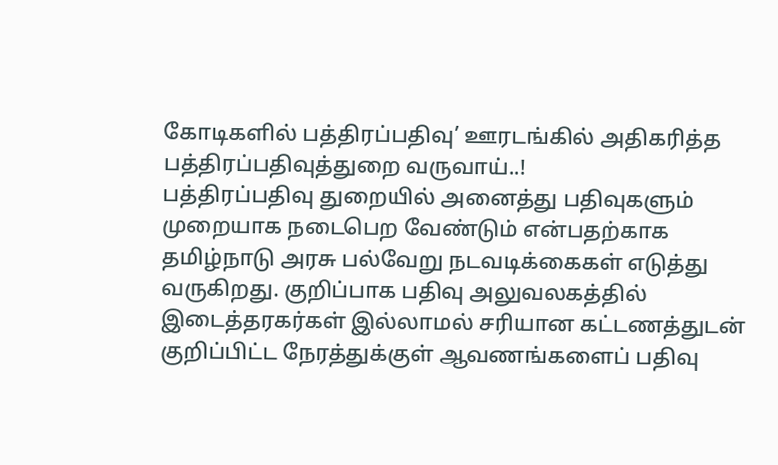கோடிகளில் பத்திரப்பதிவு’ ஊரடங்கில் அதிகரித்த பத்திரப்பதிவுத்துறை வருவாய்..!
பத்திரப்பதிவு துறையில் அனைத்து பதிவுகளும் முறையாக நடைபெற வேண்டும் என்பதற்காக தமிழ்நாடு அரசு பல்வேறு நடவடிக்கைகள் எடுத்து வருகிறது. குறிப்பாக பதிவு அலுவலகத்தில் இடைத்தரகர்கள் இல்லாமல் சரியான கட்டணத்துடன் குறிப்பிட்ட நேரத்துக்குள் ஆவணங்களைப் பதிவு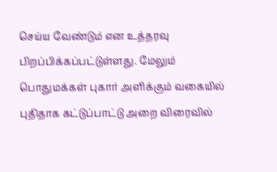செய்ய வேண்டும் என உத்தரவு பிறப்பிக்கப்பட்டுள்ளது. மேலும் பொதுமக்கள் புகார் அளிக்கும் வகையில் புதிதாக கட்டுப்பாட்டு அறை விரைவில்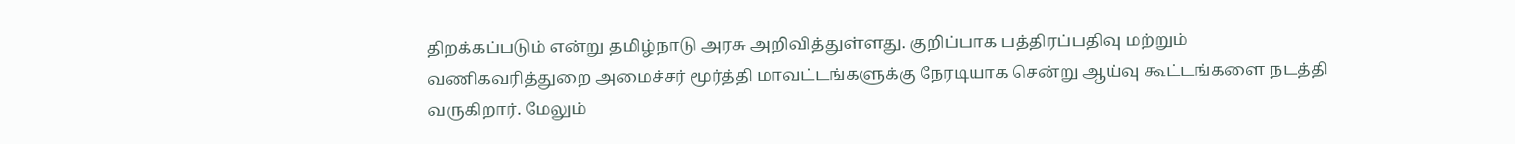திறக்கப்படும் என்று தமிழ்நாடு அரசு அறிவித்துள்ளது. குறிப்பாக பத்திரப்பதிவு மற்றும் வணிகவரித்துறை அமைச்சர் மூர்த்தி மாவட்டங்களுக்கு நேரடியாக சென்று ஆய்வு கூட்டங்களை நடத்தி வருகிறார். மேலும்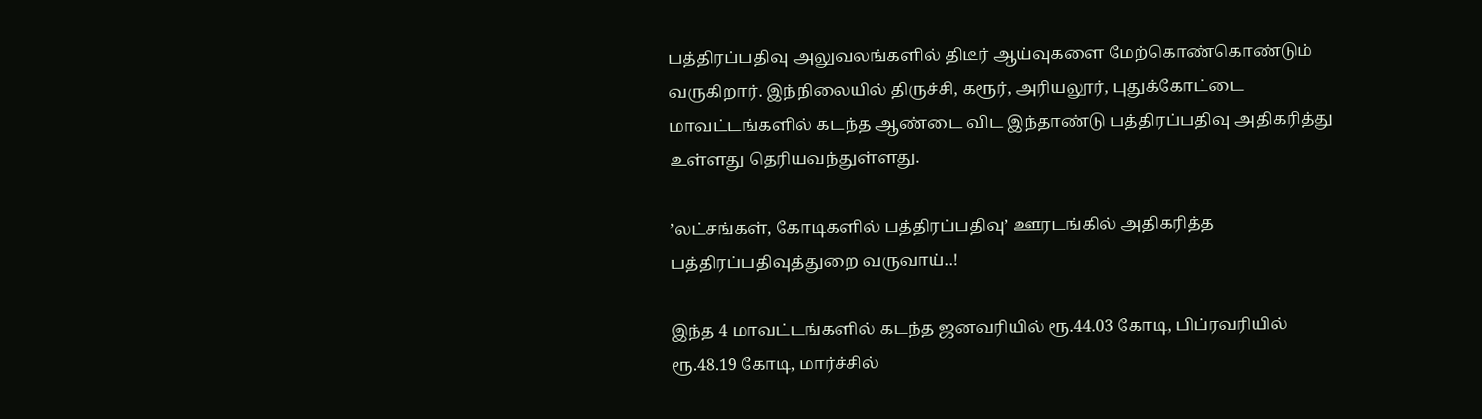பத்திரப்பதிவு அலுவலங்களில் திடீர் ஆய்வுகளை மேற்கொண்கொண்டும் வருகிறார். இந்நிலையில் திருச்சி, கரூர், அரியலூர், புதுக்கோட்டை மாவட்டங்களில் கடந்த ஆண்டை விட இந்தாண்டு பத்திரப்பதிவு அதிகரித்து உள்ளது தெரியவந்துள்ளது.

’லட்சங்கள், கோடிகளில் பத்திரப்பதிவு’ ஊரடங்கில் அதிகரித்த பத்திரப்பதிவுத்துறை வருவாய்..!

இந்த 4 மாவட்டங்களில் கடந்த ஜனவரியில் ரூ.44.03 கோடி, பிப்ரவரியில் ரூ.48.19 கோடி, மார்ச்சில்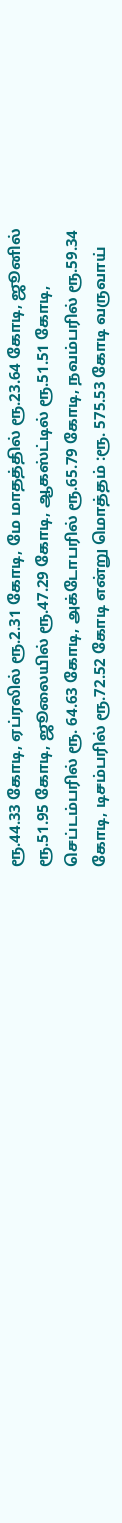ரூ.44.33 கோடி, ஏப்ரலில் ரூ.2.31 கோடி, மே மாதத்தில் ரூ.23.64 கோடி, ஜூனில் ரூ.51.95 கோடி, ஜூலையில் ரூ.47.29 கோடி, ஆகஸ்ட்டில் ரூ.51.51 கோடி, செப்டம்பரில் ரூ. 64.63 கோடி, அக்டோபரில் ரூ.65.79 கோடி, நவம்பரில் ரூ.59.34 கோடி, டிசம்பரில் ரூ.72.52 கோடி என்று மொத்தம் :ரூ. 575.53 கோடி வருவாய்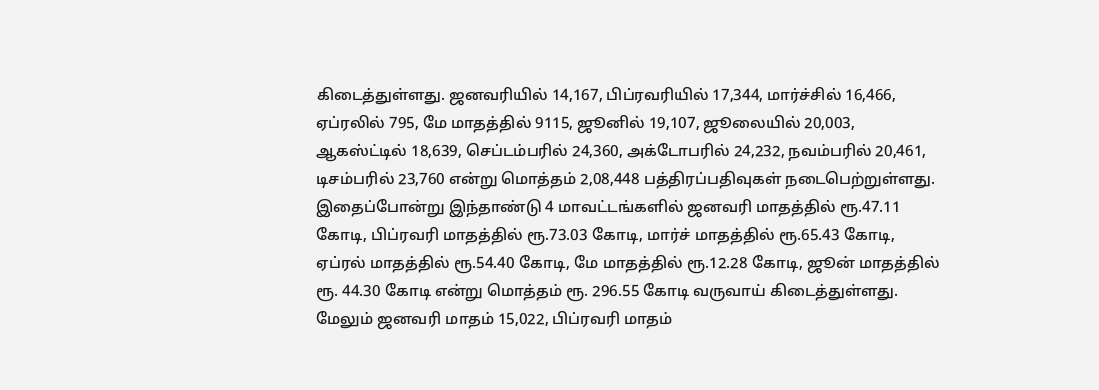கிடைத்துள்ளது. ஜனவரியில் 14,167, பிப்ரவரியில் 17,344, மார்ச்சில் 16,466, ஏப்ரலில் 795, மே மாதத்தில் 9115, ஜூனில் 19,107, ஜூலையில் 20,003, ஆகஸ்ட்டில் 18,639, செப்டம்பரில் 24,360, அக்டோபரில் 24,232, நவம்பரில் 20,461, டிசம்பரில் 23,760 என்று மொத்தம் 2,08,448 பத்திரப்பதிவுகள் நடைபெற்றுள்ளது. இதைப்போன்று இந்தாண்டு 4 மாவட்டங்களில் ஜனவரி மாதத்தில் ரூ.47.11 கோடி, பிப்ரவரி மாதத்தில் ரூ.73.03 கோடி, மார்ச் மாதத்தில் ரூ.65.43 கோடி, ஏப்ரல் மாதத்தில் ரூ.54.40 கோடி, மே மாதத்தில் ரூ.12.28 கோடி, ஜூன் மாதத்தில் ரூ. 44.30 கோடி என்று மொத்தம் ரூ. 296.55 கோடி வருவாய் கிடைத்துள்ளது. மேலும் ஜனவரி மாதம் 15,022, பிப்ரவரி மாதம்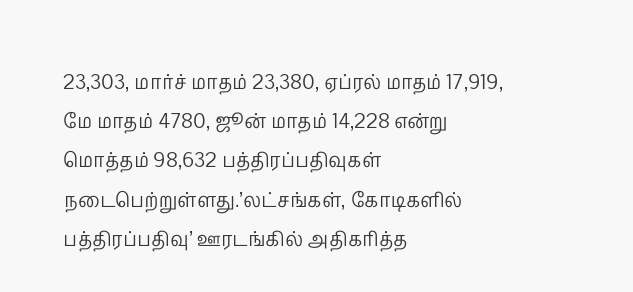23,303, மார்ச் மாதம் 23,380, ஏப்ரல் மாதம் 17,919, மே மாதம் 4780, ஜூன் மாதம் 14,228 என்று மொத்தம் 98,632 பத்திரப்பதிவுகள் நடைபெற்றுள்ளது.’லட்சங்கள், கோடிகளில் பத்திரப்பதிவு’ ஊரடங்கில் அதிகரித்த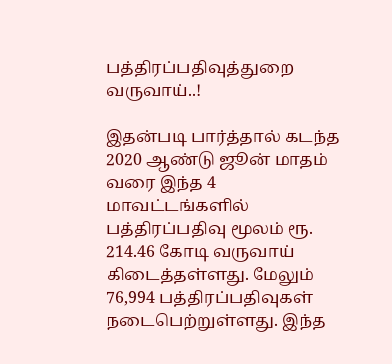பத்திரப்பதிவுத்துறை வருவாய்..!

இதன்படி பார்த்தால் கடந்த 2020 ஆண்டு ஜூன் மாதம் வரை இந்த 4 மாவட்டங்களில் பத்திரப்பதிவு மூலம் ரூ. 214.46 கோடி வருவாய் கிடைத்தள்ளது. மேலும் 76,994 பத்திரப்பதிவுகள் நடைபெற்றுள்ளது. இந்த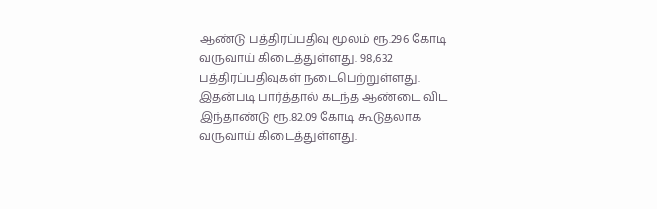ஆண்டு பத்திரப்பதிவு மூலம் ரூ.296 கோடி வருவாய் கிடைத்துள்ளது. 98,632 பத்திரப்பதிவுகள் நடைபெற்றுள்ளது. இதன்படி பார்த்தால் கடந்த ஆண்டை விட இந்தாண்டு ரூ.82.09 கோடி கூடுதலாக வருவாய் கிடைத்துள்ளது.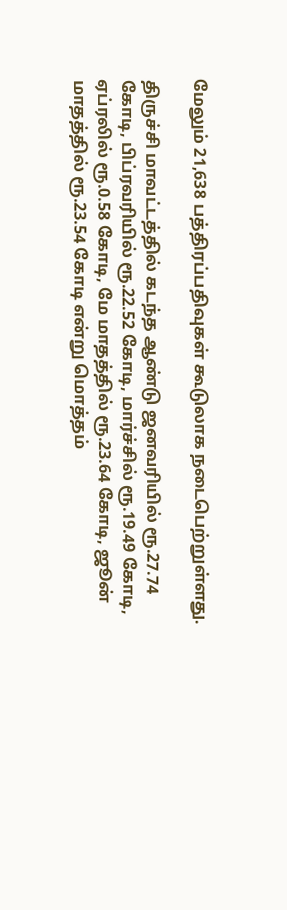மேலும் 21,638 பத்திரப்பதிவுகள் கூடுலாக நடைபெற்றுள்ளது.

திருச்சி மாவட்டத்தில் கடந்த ஆண்டு ஜனவரியில் ரூ.27.74 கோடி, பிப்ரவரியில் ரூ.22.52 கோடி, மார்ச்சில் ரூ.19.49 கோடி, ஏப்ரலில் ரூ.0.58 கோடி, மே மாதத்தில் ரூ.23.64 கோடி, ஜூன் மாதத்தில் ரூ.23.54 கோடி என்று மொத்தம்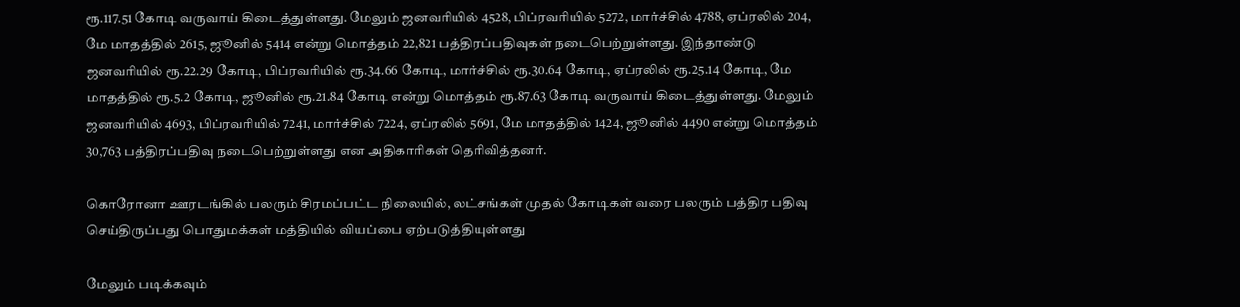ரூ.117.51 கோடி வருவாய் கிடைத்துள்ளது. மேலும் ஜனவரியில் 4528, பிப்ரவரியில் 5272, மார்ச்சில் 4788, ஏப்ரலில் 204, மே மாதத்தில் 2615, ஜூனில் 5414 என்று மொத்தம் 22,821 பத்திரப்பதிவுகள் நடைபெற்றுள்ளது. இந்தாண்டு ஜனவரியில் ரூ.22.29 கோடி, பிப்ரவரியில் ரூ.34.66 கோடி, மார்ச்சில் ரூ.30.64 கோடி, ஏப்ரலில் ரூ.25.14 கோடி, மே மாதத்தில் ரூ.5.2 கோடி, ஜூனில் ரூ.21.84 கோடி என்று மொத்தம் ரூ.87.63 கோடி வருவாய் கிடைத்துள்ளது. மேலும் ஜனவரியில் 4693, பிப்ரவரியில் 7241, மார்ச்சில் 7224, ஏப்ரலில் 5691, மே மாதத்தில் 1424, ஜூனில் 4490 என்று மொத்தம் 30,763 பத்திரப்பதிவு நடைபெற்றுள்ளது என அதிகாரிகள் தெரிவித்தனர்.

கொரோனா ஊரடங்கில் பலரும் சிரமப்பட்ட நிலையில், லட்சங்கள் முதல் கோடிகள் வரை பலரும் பத்திர பதிவு செய்திருப்பது பொதுமக்கள் மத்தியில் வியப்பை ஏற்படுத்தியுள்ளது

மேலும் படிக்கவும்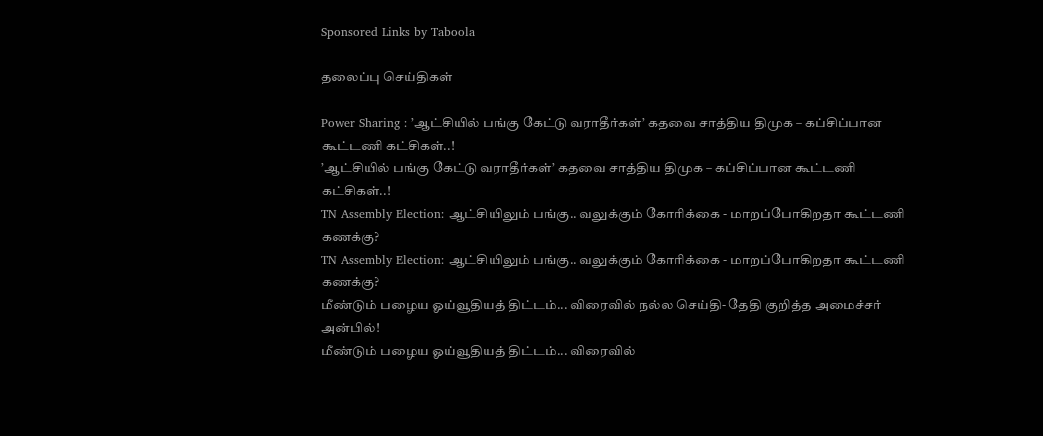Sponsored Links by Taboola

தலைப்பு செய்திகள்

Power Sharing : ’ஆட்சியில் பங்கு கேட்டு வராதீர்கள்’ கதவை சாத்திய திமுக – கப்சிப்பான கூட்டணி கட்சிகள்..!
’ஆட்சியில் பங்கு கேட்டு வராதீர்கள்’ கதவை சாத்திய திமுக – கப்சிப்பான கூட்டணி கட்சிகள்..!
TN Assembly Election: ஆட்சியிலும் பங்கு.. வலுக்கும் கோரிக்கை - மாறப்போகிறதா கூட்டணி கணக்கு?
TN Assembly Election: ஆட்சியிலும் பங்கு.. வலுக்கும் கோரிக்கை - மாறப்போகிறதா கூட்டணி கணக்கு?
மீண்டும் பழைய ஓய்வூதியத் திட்டம்... விரைவில் நல்ல செய்தி- தேதி குறித்த அமைச்சர் அன்பில்!
மீண்டும் பழைய ஓய்வூதியத் திட்டம்... விரைவில்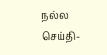நல்ல செய்தி-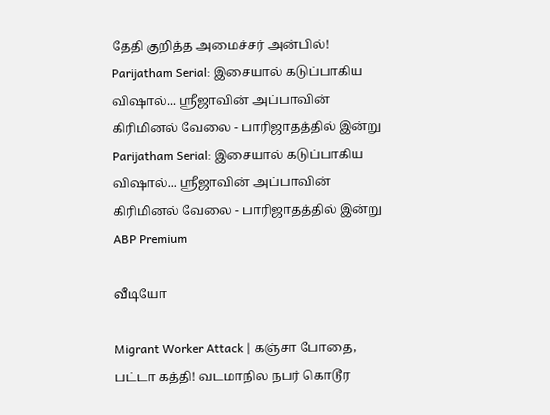தேதி குறித்த அமைச்சர் அன்பில்!
Parijatham Serial: இசையால் கடுப்பாகிய விஷால்... ஸ்ரீஜாவின் அப்பாவின் கிரிமினல் வேலை - பாரிஜாதத்தில் இன்று
Parijatham Serial: இசையால் கடுப்பாகிய விஷால்... ஸ்ரீஜாவின் அப்பாவின் கிரிமினல் வேலை - பாரிஜாதத்தில் இன்று
ABP Premium

வீடியோ

Migrant Worker Attack | கஞ்சா போதை, பட்டா கத்தி! வடமாநில நபர் கொடூர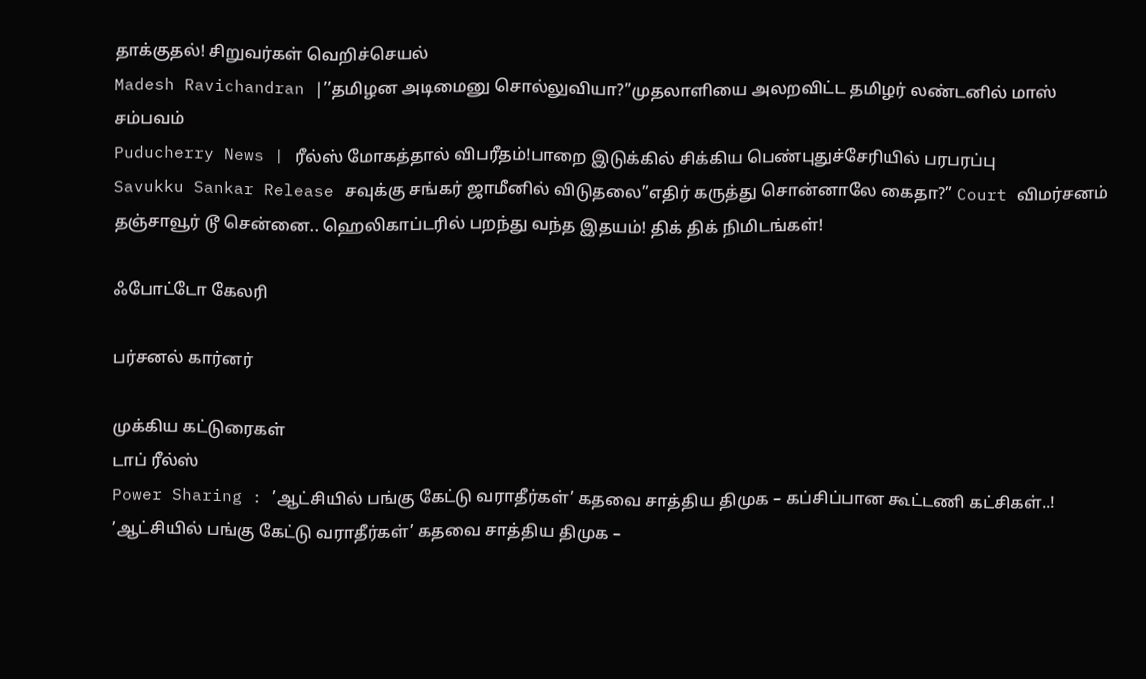தாக்குதல்! சிறுவர்கள் வெறிச்செயல்
Madesh Ravichandran |’’தமிழன அடிமைனு சொல்லுவியா?’’முதலாளியை அலறவிட்ட தமிழர் லண்டனில் மாஸ் சம்பவம்
Puducherry News | ரீல்ஸ் மோகத்தால் விபரீதம்!பாறை இடுக்கில் சிக்கிய பெண்புதுச்சேரியில் பரபரப்பு
Savukku Sankar Release சவுக்கு சங்கர் ஜாமீனில் விடுதலை”எதிர் கருத்து சொன்னாலே கைதா?” Court விமர்சனம்
தஞ்சாவூர் டூ சென்னை.. ஹெலிகாப்டரில் பறந்து வந்த இதயம்! திக் திக் நிமிடங்கள்!

ஃபோட்டோ கேலரி

பர்சனல் கார்னர்

முக்கிய கட்டுரைகள்
டாப் ரீல்ஸ்
Power Sharing : ’ஆட்சியில் பங்கு கேட்டு வராதீர்கள்’ கதவை சாத்திய திமுக – கப்சிப்பான கூட்டணி கட்சிகள்..!
’ஆட்சியில் பங்கு கேட்டு வராதீர்கள்’ கதவை சாத்திய திமுக –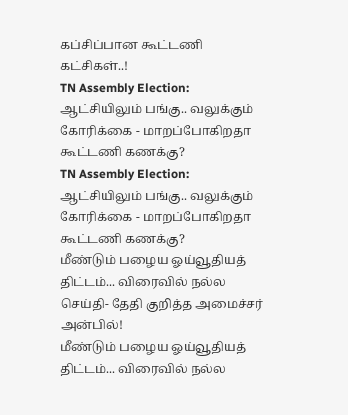கப்சிப்பான கூட்டணி கட்சிகள்..!
TN Assembly Election: ஆட்சியிலும் பங்கு.. வலுக்கும் கோரிக்கை - மாறப்போகிறதா கூட்டணி கணக்கு?
TN Assembly Election: ஆட்சியிலும் பங்கு.. வலுக்கும் கோரிக்கை - மாறப்போகிறதா கூட்டணி கணக்கு?
மீண்டும் பழைய ஓய்வூதியத் திட்டம்... விரைவில் நல்ல செய்தி- தேதி குறித்த அமைச்சர் அன்பில்!
மீண்டும் பழைய ஓய்வூதியத் திட்டம்... விரைவில் நல்ல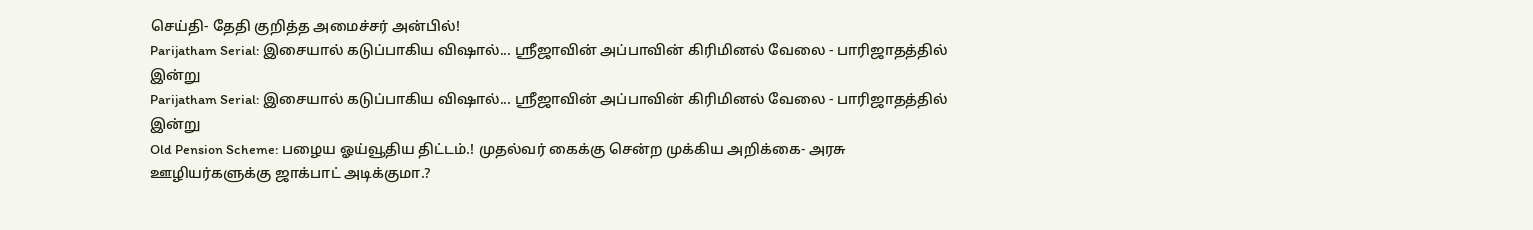செய்தி- தேதி குறித்த அமைச்சர் அன்பில்!
Parijatham Serial: இசையால் கடுப்பாகிய விஷால்... ஸ்ரீஜாவின் அப்பாவின் கிரிமினல் வேலை - பாரிஜாதத்தில் இன்று
Parijatham Serial: இசையால் கடுப்பாகிய விஷால்... ஸ்ரீஜாவின் அப்பாவின் கிரிமினல் வேலை - பாரிஜாதத்தில் இன்று
Old Pension Scheme: பழைய ஓய்வூதிய திட்டம்.! முதல்வர் கைக்கு சென்ற முக்கிய அறிக்கை- அரசு ஊழியர்களுக்கு ஜாக்பாட் அடிக்குமா.?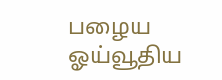பழைய ஓய்வூதிய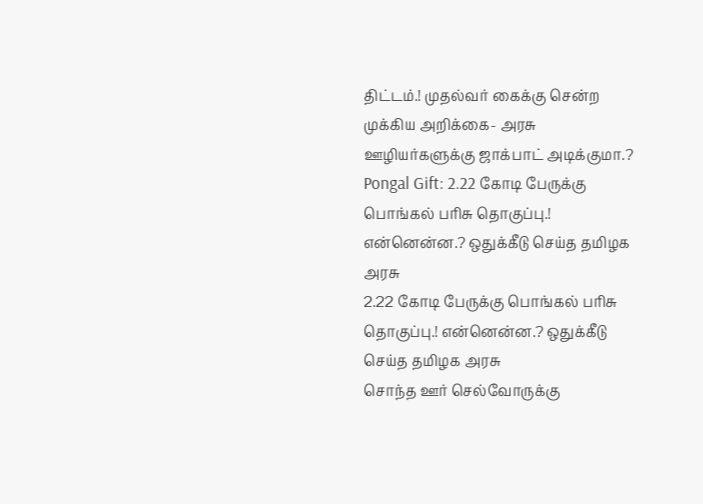திட்டம்.! முதல்வர் கைக்கு சென்ற முக்கிய அறிக்கை- அரசு ஊழியர்களுக்கு ஜாக்பாட் அடிக்குமா.?
Pongal Gift: 2.22 கோடி பேருக்கு பொங்கல் பரிசு தொகுப்பு.! என்னென்ன.? ஒதுக்கீடு செய்த தமிழக அரசு
2.22 கோடி பேருக்கு பொங்கல் பரிசு தொகுப்பு.! என்னென்ன.? ஒதுக்கீடு செய்த தமிழக அரசு
சொந்த ஊர் செல்வோருக்கு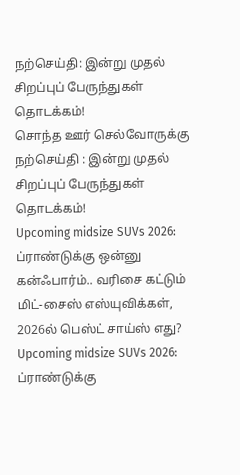நற்செய்தி: இன்று முதல் சிறப்புப் பேருந்துகள் தொடக்கம்!
சொந்த ஊர் செல்வோருக்கு நற்செய்தி : இன்று முதல் சிறப்புப் பேருந்துகள் தொடக்கம்!
Upcoming midsize SUVs 2026: ப்ராண்டுக்கு ஒன்னு கன்ஃபார்ம்.. வரிசை கட்டும் மிட்-சைஸ் எஸ்யுவிக்கள், 2026ல் பெஸ்ட் சாய்ஸ் எது?
Upcoming midsize SUVs 2026: ப்ராண்டுக்கு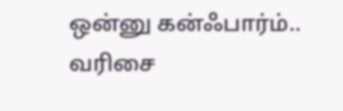ஒன்னு கன்ஃபார்ம்.. வரிசை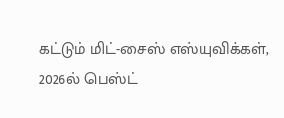கட்டும் மிட்-சைஸ் எஸ்யுவிக்கள், 2026ல் பெஸ்ட்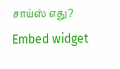சாய்ஸ் எது?
Embed widget